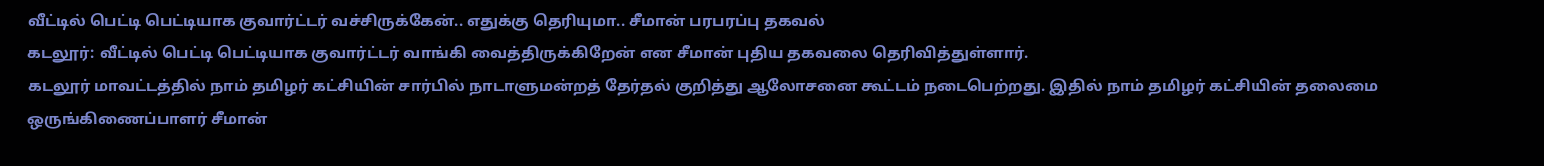வீட்டில் பெட்டி பெட்டியாக குவார்ட்டர் வச்சிருக்கேன்.. எதுக்கு தெரியுமா.. சீமான் பரபரப்பு தகவல்
கடலூர்: வீட்டில் பெட்டி பெட்டியாக குவார்ட்டர் வாங்கி வைத்திருக்கிறேன் என சீமான் புதிய தகவலை தெரிவித்துள்ளார்.
கடலூர் மாவட்டத்தில் நாம் தமிழர் கட்சியின் சார்பில் நாடாளுமன்றத் தேர்தல் குறித்து ஆலோசனை கூட்டம் நடைபெற்றது. இதில் நாம் தமிழர் கட்சியின் தலைமை ஒருங்கிணைப்பாளர் சீமான்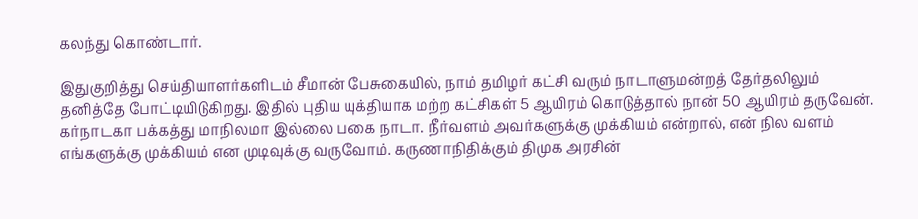கலந்து கொண்டார்.

இதுகுறித்து செய்தியாளர்களிடம் சீமான் பேசுகையில், நாம் தமிழர் கட்சி வரும் நாடாளுமன்றத் தேர்தலிலும் தனித்தே போட்டியிடுகிறது. இதில் புதிய யுக்தியாக மற்ற கட்சிகள் 5 ஆயிரம் கொடுத்தால் நான் 50 ஆயிரம் தருவேன்.
கர்நாடகா பக்கத்து மாநிலமா இல்லை பகை நாடா. நீர்வளம் அவர்களுக்கு முக்கியம் என்றால், என் நில வளம் எங்களுக்கு முக்கியம் என முடிவுக்கு வருவோம். கருணாநிதிக்கும் திமுக அரசின்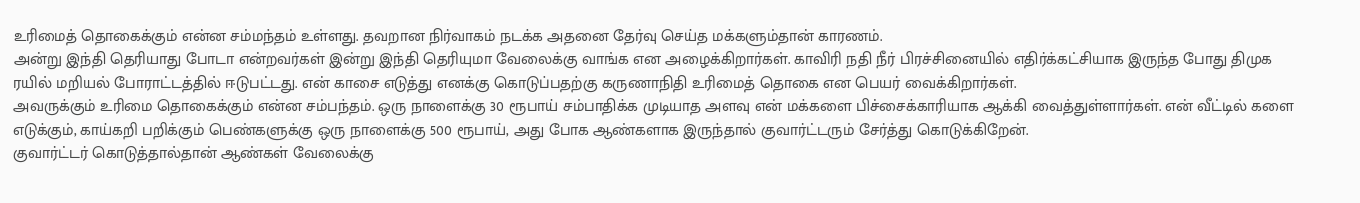உரிமைத் தொகைக்கும் என்ன சம்மந்தம் உள்ளது. தவறான நிர்வாகம் நடக்க அதனை தேர்வு செய்த மக்களும்தான் காரணம்.
அன்று இந்தி தெரியாது போடா என்றவர்கள் இன்று இந்தி தெரியுமா வேலைக்கு வாங்க என அழைக்கிறார்கள். காவிரி நதி நீர் பிரச்சினையில் எதிர்க்கட்சியாக இருந்த போது திமுக ரயில் மறியல் போராட்டத்தில் ஈடுபட்டது. என் காசை எடுத்து எனக்கு கொடுப்பதற்கு கருணாநிதி உரிமைத் தொகை என பெயர் வைக்கிறார்கள்.
அவருக்கும் உரிமை தொகைக்கும் என்ன சம்பந்தம். ஒரு நாளைக்கு 30 ரூபாய் சம்பாதிக்க முடியாத அளவு என் மக்களை பிச்சைக்காரியாக ஆக்கி வைத்துள்ளார்கள். என் வீட்டில் களை எடுக்கும், காய்கறி பறிக்கும் பெண்களுக்கு ஒரு நாளைக்கு 500 ரூபாய், அது போக ஆண்களாக இருந்தால் குவார்ட்டரும் சேர்த்து கொடுக்கிறேன்.
குவார்ட்டர் கொடுத்தால்தான் ஆண்கள் வேலைக்கு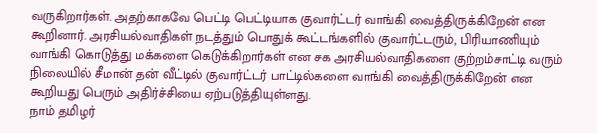வருகிறார்கள். அதற்காகவே பெட்டி பெட்டியாக குவார்ட்டர் வாங்கி வைத்திருக்கிறேன் என கூறினார். அரசியல்வாதிகள் நடத்தும் பொதுக் கூட்டங்களில் குவார்ட்டரும், பிரியாணியும் வாங்கி கொடுத்து மக்களை கெடுக்கிறார்கள் என சக அரசியல்வாதிகளை குற்றம்சாட்டி வரும் நிலையில் சீமான் தன் வீட்டில் குவார்ட்டர் பாட்டில்களை வாங்கி வைத்திருக்கிறேன் என கூறியது பெரும் அதிர்ச்சியை ஏற்படுத்தியுள்ளது.
நாம் தமிழர்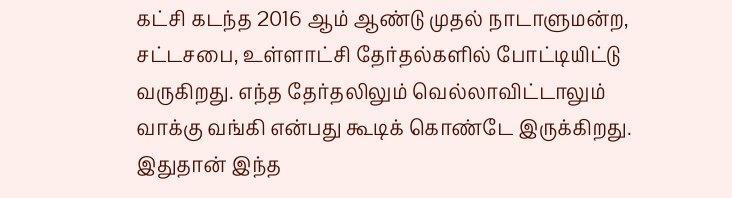கட்சி கடந்த 2016 ஆம் ஆண்டு முதல் நாடாளுமன்ற, சட்டசபை, உள்ளாட்சி தேர்தல்களில் போட்டியிட்டு வருகிறது. எந்த தேர்தலிலும் வெல்லாவிட்டாலும் வாக்கு வங்கி என்பது கூடிக் கொண்டே இருக்கிறது. இதுதான் இந்த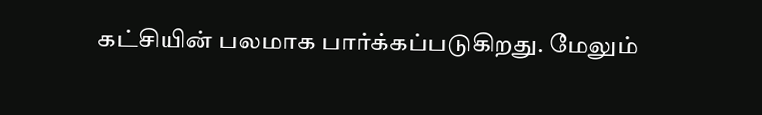கட்சியின் பலமாக பார்க்கப்படுகிறது. மேலும்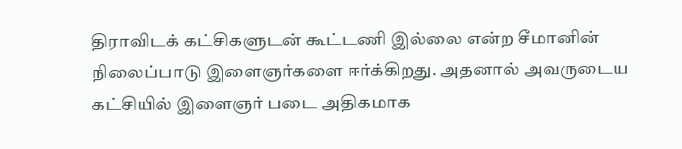திராவிடக் கட்சிகளுடன் கூட்டணி இல்லை என்ற சீமானின் நிலைப்பாடு இளைஞர்களை ஈர்க்கிறது. அதனால் அவருடைய கட்சியில் இளைஞர் படை அதிகமாக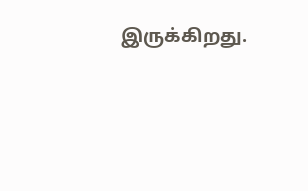இருக்கிறது.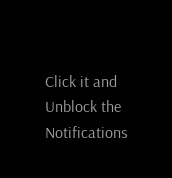Click it and Unblock the Notifications